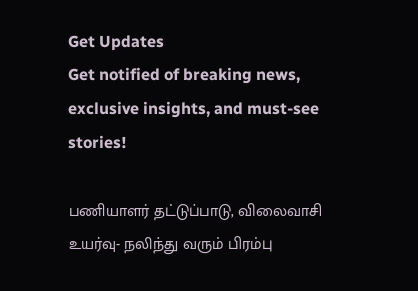Get Updates
Get notified of breaking news, exclusive insights, and must-see stories!

பணியாளர் தட்டுப்பாடு, விலைவாசி உயர்வு- நலிந்து வரும் பிரம்பு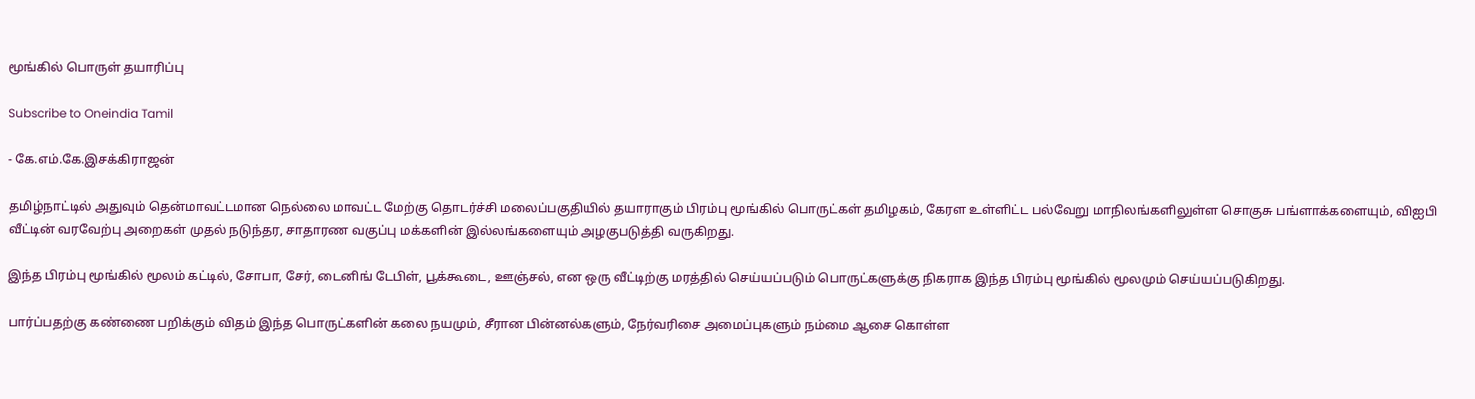மூங்கில் பொருள் தயாரிப்பு

Subscribe to Oneindia Tamil

- கே.எம்.கே.இசக்கிராஜன்

தமிழ்நாட்டில் அதுவும் தென்மாவட்டமான நெல்லை மாவட்ட மேற்கு தொடர்ச்சி மலைப்பகுதியில் தயாராகும் பிரம்பு மூங்கில் பொருட்கள் தமிழகம், கேரள உள்ளிட்ட பல்வேறு மாநிலங்களிலுள்ள சொகுசு பங்ளாக்களையும், விஐபி வீட்டின் வரவேற்பு அறைகள் முதல் நடுந்தர, சாதாரண வகுப்பு மக்களின் இல்லங்களையும் அழகுபடுத்தி வருகிறது.

இந்த பிரம்பு மூங்கில் மூலம் கட்டில், சோபா, சேர், டைனிங் டேபிள், பூக்கூடை, ஊஞ்சல், என ஒரு வீட்டிற்கு மரத்தில் செய்யப்படும் பொருட்களுக்கு நிகராக இந்த பிரம்பு மூங்கில் மூலமும் செய்யப்படுகிறது.

பார்ப்பதற்கு கண்ணை பறிக்கும் விதம் இந்த பொருட்களின் கலை நயமும், சீரான பின்னல்களும், நேர்வரிசை அமைப்புகளும் நம்மை ஆசை கொள்ள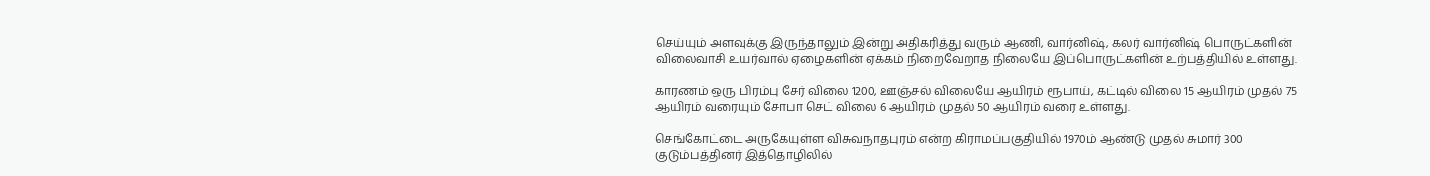செய்யும் அளவுக்கு இருந்தாலும் இன்று அதிகரித்து வரும் ஆணி, வார்னிஷ், கலர் வார்னிஷ் பொருட்களின் விலைவாசி உயர்வால் ஏழைகளின் ஏக்கம் நிறைவேறாத நிலையே இப்பொருட்களின் உற்பத்தியில் உள்ளது.

காரணம் ஒரு பிரம்பு சேர் விலை 1200, ஊஞ்சல் விலையே ஆயிரம் ரூபாய், கட்டில் விலை 15 ஆயிரம் முதல் 75 ஆயிரம் வரையும் சோபா செட் விலை 6 ஆயிரம் முதல் 50 ஆயிரம் வரை உள்ளது.

செங்கோட்டை அருகேயுள்ள விசுவநாதபுரம் என்ற கிராமப்பகுதியில் 1970ம் ஆண்டு முதல் சுமார் 300 குடும்பத்தினர் இத்தொழிலில்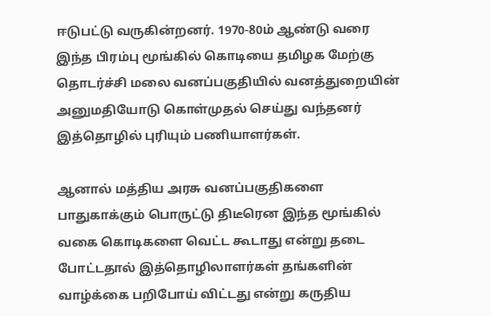ஈடுபட்டு வருகின்றனர். 1970-80ம் ஆண்டு வரை இந்த பிரம்பு மூங்கில் கொடியை தமிழக மேற்கு தொடர்ச்சி மலை வனப்பகுதியில் வனத்துறையின் அனுமதியோடு கொள்முதல் செய்து வந்தனர் இத்தொழில் புரியும் பணியாளர்கள்.

ஆனால் மத்திய அரசு வனப்பகுதிகளை பாதுகாக்கும் பொருட்டு திடீரென இந்த மூங்கில் வகை கொடிகளை வெட்ட கூடாது என்று தடை போட்டதால் இத்தொழிலாளர்கள் தங்களின் வாழ்க்கை பறிபோய் விட்டது என்று கருதிய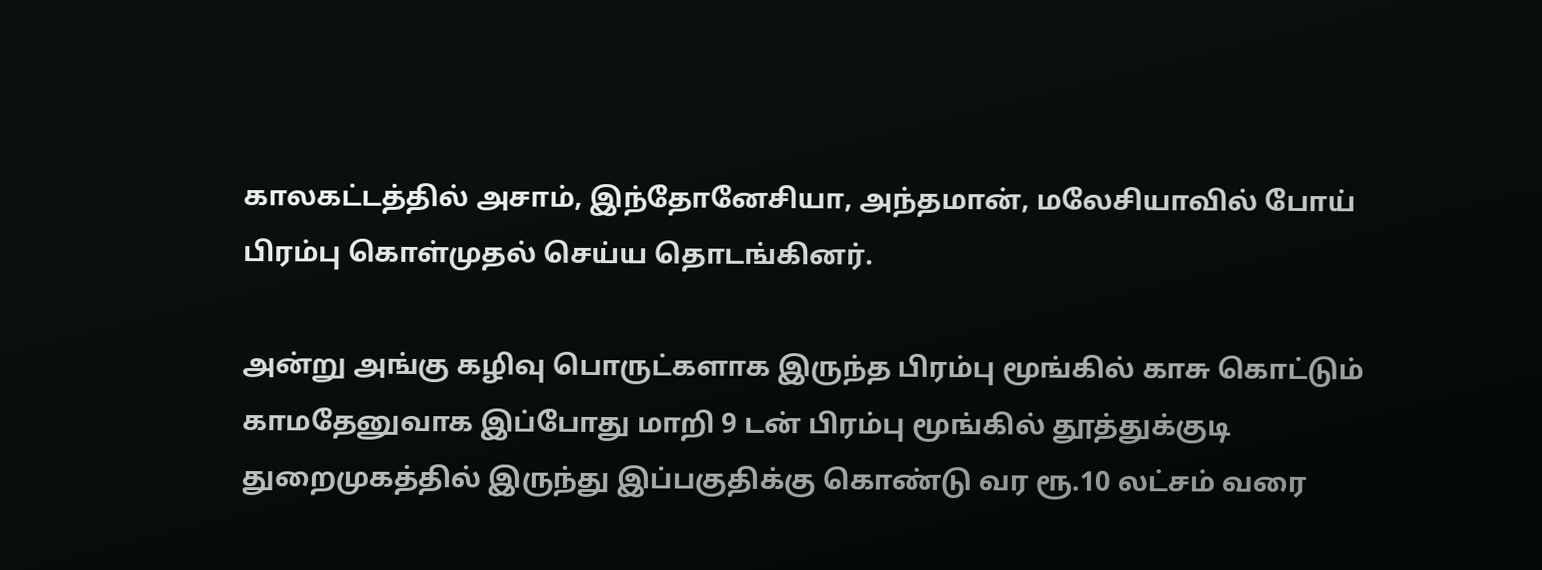காலகட்டத்தில் அசாம், இந்தோனேசியா, அந்தமான், மலேசியாவில் போய் பிரம்பு கொள்முதல் செய்ய தொடங்கினர்.

அன்று அங்கு கழிவு பொருட்களாக இருந்த பிரம்பு மூங்கில் காசு கொட்டும் காமதேனுவாக இப்போது மாறி 9 டன் பிரம்பு மூங்கில் தூத்துக்குடி துறைமுகத்தில் இருந்து இப்பகுதிக்கு கொண்டு வர ரூ.10 லட்சம் வரை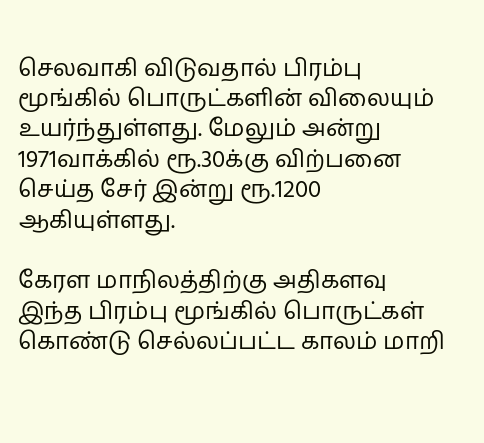செலவாகி விடுவதால் பிரம்பு மூங்கில் பொருட்களின் விலையும் உயர்ந்துள்ளது. மேலும் அன்று 1971வாக்கில் ரூ.30க்கு விற்பனை செய்த சேர் இன்று ரூ.1200 ஆகியுள்ளது.

கேரள மாநிலத்திற்கு அதிகளவு இந்த பிரம்பு மூங்கில் பொருட்கள் கொண்டு செல்லப்பட்ட காலம் மாறி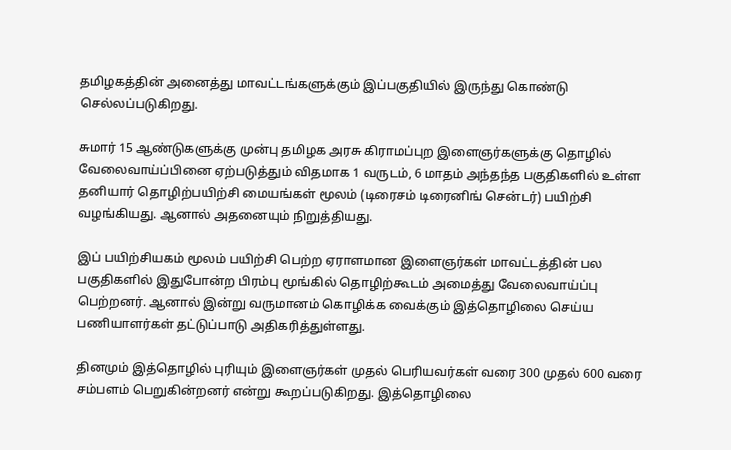தமிழகத்தின் அனைத்து மாவட்டங்களுக்கும் இப்பகுதியில் இருந்து கொண்டு செல்லப்படுகிறது.

சுமார் 15 ஆண்டுகளுக்கு முன்பு தமிழக அரசு கிராமப்புற இளைஞர்களுக்கு தொழில் வேலைவாய்ப்பினை ஏற்படுத்தும் விதமாக 1 வருடம், 6 மாதம் அந்தந்த பகுதிகளில் உள்ள தனியார் தொழிற்பயிற்சி மையங்கள் மூலம் (டிரைசம் டிரைனிங் சென்டர்) பயிற்சி வழங்கியது. ஆனால் அதனையும் நிறுத்தியது.

இப் பயிற்சியகம் மூலம் பயிற்சி பெற்ற ஏராளமான இளைஞர்கள் மாவட்டத்தின் பல பகுதிகளில் இதுபோன்ற பிரம்பு மூங்கில் தொழிற்கூடம் அமைத்து வேலைவாய்ப்பு பெற்றனர். ஆனால் இன்று வருமானம் கொழிக்க வைக்கும் இத்தொழிலை செய்ய பணியாளர்கள் தட்டுப்பாடு அதிகரித்துள்ளது.

தினமும் இத்தொழில் புரியும் இளைஞர்கள் முதல் பெரியவர்கள் வரை 300 முதல் 600 வரை சம்பளம் பெறுகின்றனர் என்று கூறப்படுகிறது. இத்தொழிலை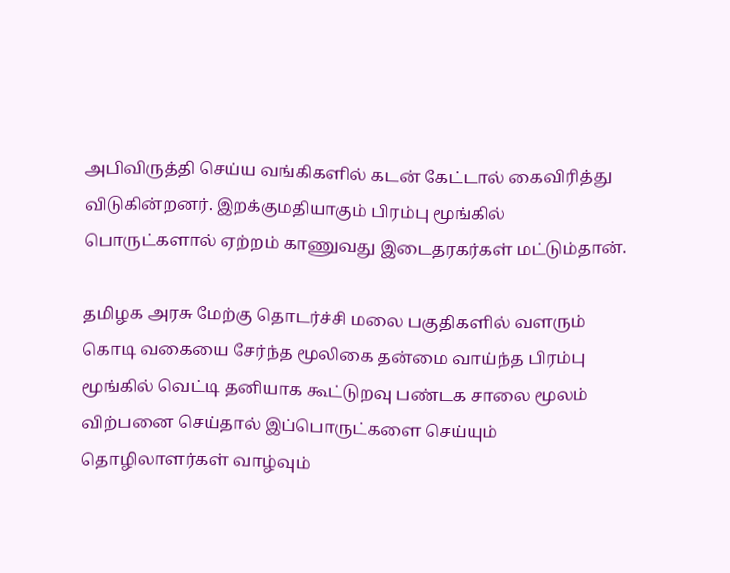அபிவிருத்தி செய்ய வங்கிகளில் கடன் கேட்டால் கைவிரித்து விடுகின்றனர். இறக்குமதியாகும் பிரம்பு மூங்கில் பொருட்களால் ஏற்றம் காணுவது இடைதரகர்கள் மட்டும்தான்.

தமிழக அரசு மேற்கு தொடர்ச்சி மலை பகுதிகளில் வளரும் கொடி வகையை சேர்ந்த மூலிகை தன்மை வாய்ந்த பிரம்பு மூங்கில் வெட்டி தனியாக கூட்டுறவு பண்டக சாலை மூலம் விற்பனை செய்தால் இப்பொருட்களை செய்யும் தொழிலாளர்கள் வாழ்வும்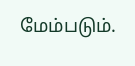மேம்படும்.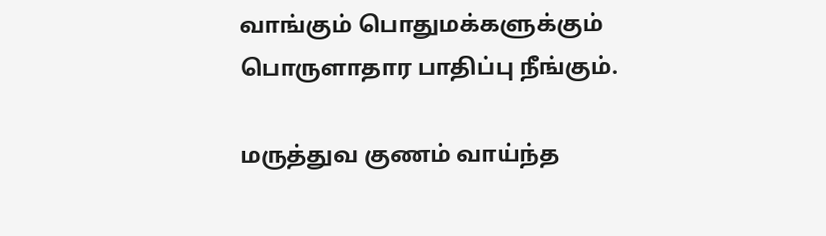வாங்கும் பொதுமக்களுக்கும் பொருளாதார பாதிப்பு நீங்கும்.

மருத்துவ குணம் வாய்ந்த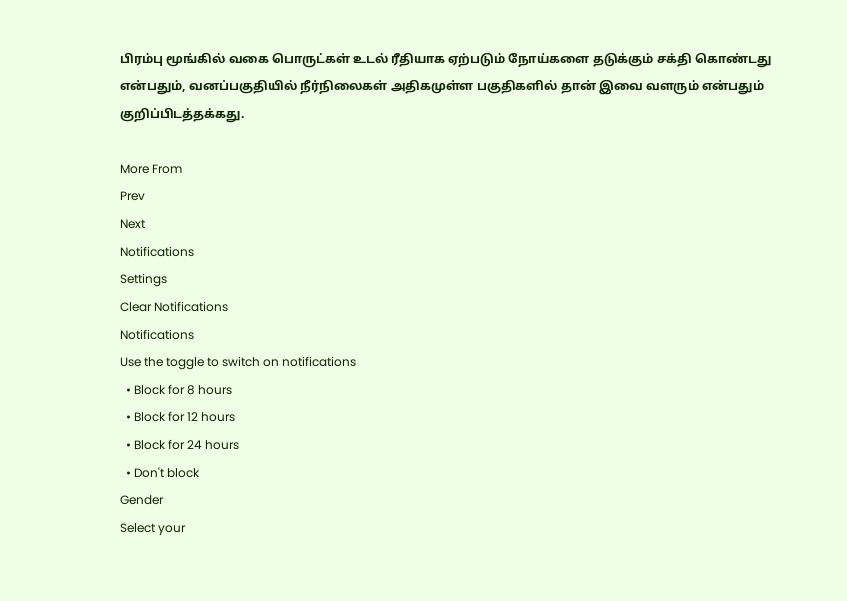பிரம்பு மூங்கில் வகை பொருட்கள் உடல் ரீதியாக ஏற்படும் நோய்களை தடுக்கும் சக்தி கொண்டது என்பதும், வனப்பகுதியில் நீர்நிலைகள் அதிகமுள்ள பகுதிகளில் தான் இவை வளரும் என்பதும் குறிப்பிடத்தக்கது.

More From
Prev
Next
Notifications
Settings
Clear Notifications
Notifications
Use the toggle to switch on notifications
  • Block for 8 hours
  • Block for 12 hours
  • Block for 24 hours
  • Don't block
Gender
Select your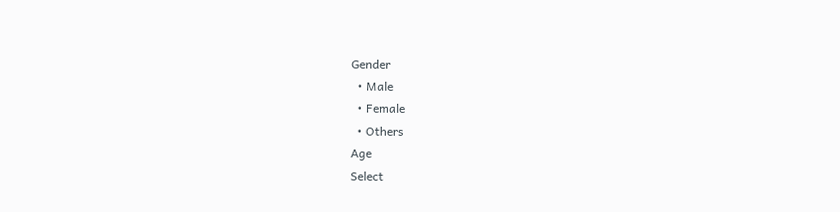Gender
  • Male
  • Female
  • Others
Age
Select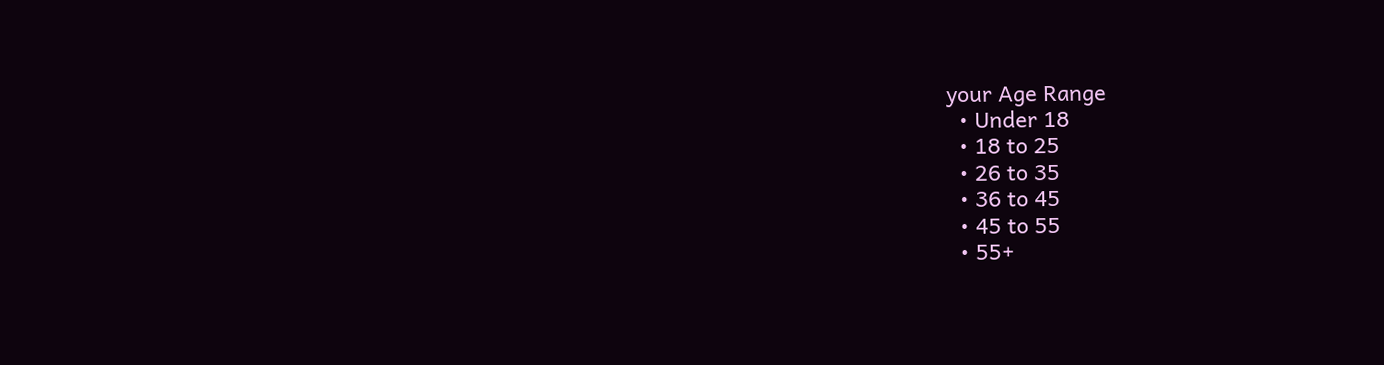your Age Range
  • Under 18
  • 18 to 25
  • 26 to 35
  • 36 to 45
  • 45 to 55
  • 55+